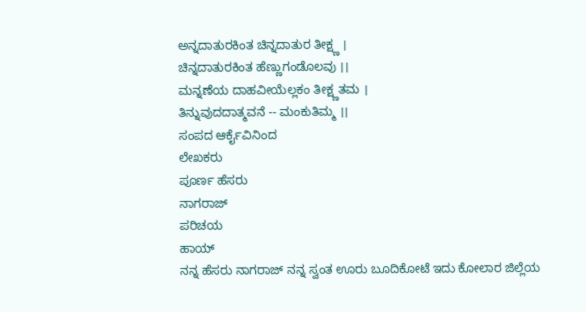ಅನ್ನದಾತುರಕಿಂತ ಚಿನ್ನದಾತುರ ತೀಕ್ಷ್ಣ ।
ಚಿನ್ನದಾತುರಕಿಂತ ಹೆಣ್ಣುಗಂಡೊಲವು ।।
ಮನ್ನಣೆಯ ದಾಹವೀಯೆಲ್ಲಕಂ ತೀಕ್ಷ್ಣತಮ ।
ತಿನ್ನುವುದದಾತ್ಮವನೆ -- ಮಂಕುತಿಮ್ಮ ।।
ಸಂಪದ ಆರ್ಕೈವಿನಿಂದ
ಲೇಖಕರು
ಪೂರ್ಣ ಹೆಸರು
ನಾಗರಾಜ್
ಪರಿಚಯ
ಹಾಯ್
ನನ್ನ ಹೆಸರು ನಾಗರಾಜ್ ನನ್ನ ಸ್ವಂತ ಊರು ಬೂದಿಕೋಟೆ ಇದು ಕೋಲಾರ ಜಿಲ್ಲೆಯ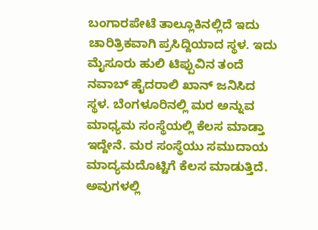ಬಂಗಾರಪೇಟೆ ತಾಲ್ಲೂಕಿನಲ್ಲಿದೆ ಇದು ಚಾರಿತ್ರಿಕವಾಗಿ ಪ್ರಸಿದ್ದಿಯಾದ ಸ್ಥಳ. ಇದು ಮೈಸೂರು ಹುಲಿ ಟಿಪ್ಪುವಿನ ತಂದೆ ನವಾಬ್ ಹೈದರಾಲಿ ಖಾನ್ ಜನಿಸಿದ ಸ್ಥಳ. ಬೆಂಗಳೂರಿನಲ್ಲಿ ಮರ ಅನ್ನುವ ಮಾಧ್ಯಮ ಸಂಸ್ಥೆಯಲ್ಲಿ ಕೆಲಸ ಮಾಡ್ತಾ ಇದ್ದೇನೆ. ಮರ ಸಂಸ್ಥೆಯು ಸಮುದಾಯ ಮಾದ್ಯಮದೊಟ್ಟಿಗೆ ಕೆಲಸ ಮಾಡುತ್ತಿದೆ. ಅವುಗಳಲ್ಲಿ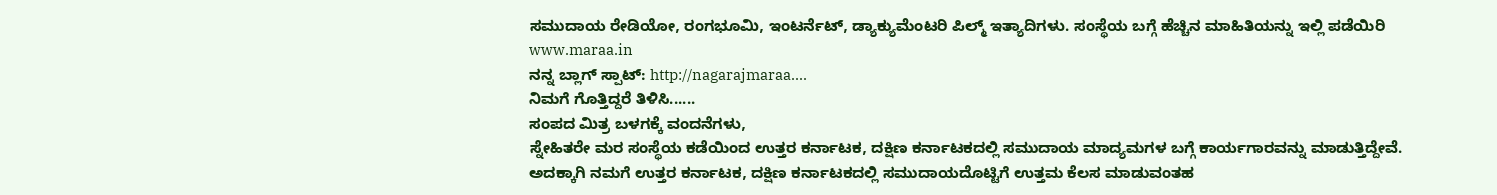ಸಮುದಾಯ ರೇಡಿಯೋ, ರಂಗಭೂಮಿ, ಇಂಟರ್ನೆಟ್, ಡ್ಯಾಕ್ಯುಮೆಂಟರಿ ಪಿಲ್ಮ್ ಇತ್ಯಾದಿಗಳು. ಸಂಸ್ಥೆಯ ಬಗ್ಗೆ ಹೆಚ್ಚಿನ ಮಾಹಿತಿಯನ್ನು ಇಲ್ಲಿ ಪಡೆಯಿರಿ www.maraa.in
ನನ್ನ ಬ್ಲಾಗ್ ಸ್ಪಾಟ್: http://nagarajmaraa....
ನಿಮಗೆ ಗೊತ್ತಿದ್ದರೆ ತಿಳಿಸಿ......
ಸಂಪದ ಮಿತ್ರ ಬಳಗಕ್ಕೆ ವಂದನೆಗಳು,
ಸ್ನೇಹಿತರೇ ಮರ ಸಂಸ್ಥೆಯ ಕಡೆಯಿಂದ ಉತ್ತರ ಕರ್ನಾಟಕ, ದಕ್ಷಿಣ ಕರ್ನಾಟಕದಲ್ಲಿ ಸಮುದಾಯ ಮಾದ್ಯಮಗಳ ಬಗ್ಗೆ ಕಾರ್ಯಗಾರವನ್ನು ಮಾಡುತ್ತಿದ್ದೇವೆ. ಅದಕ್ಕಾಗಿ ನಮಗೆ ಉತ್ತರ ಕರ್ನಾಟಕ, ದಕ್ಷಿಣ ಕರ್ನಾಟಕದಲ್ಲಿ ಸಮುದಾಯದೊಟ್ಟಿಗೆ ಉತ್ತಮ ಕೆಲಸ ಮಾಡುವಂತಹ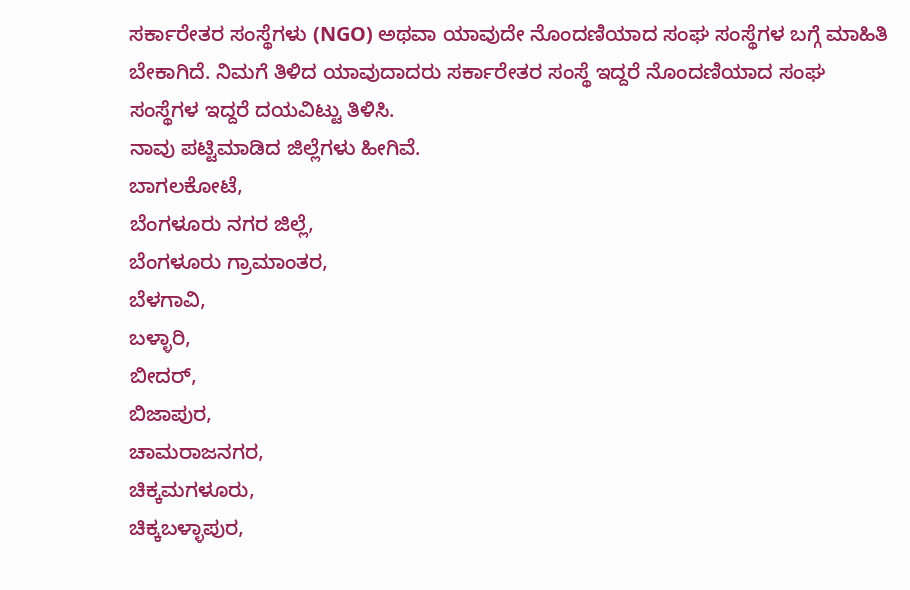ಸರ್ಕಾರೇತರ ಸಂಸ್ಥೆಗಳು (NGO) ಅಥವಾ ಯಾವುದೇ ನೊಂದಣಿಯಾದ ಸಂಘ ಸಂಸ್ಥೆಗಳ ಬಗ್ಗೆ ಮಾಹಿತಿ ಬೇಕಾಗಿದೆ. ನಿಮಗೆ ತಿಳಿದ ಯಾವುದಾದರು ಸರ್ಕಾರೇತರ ಸಂಸ್ಥೆ ಇದ್ದರೆ ನೊಂದಣಿಯಾದ ಸಂಘ ಸಂಸ್ಥೆಗಳ ಇದ್ದರೆ ದಯವಿಟ್ಟು ತಿಳಿಸಿ.
ನಾವು ಪಟ್ಟಿಮಾಡಿದ ಜಿಲ್ಲೆಗಳು ಹೀಗಿವೆ.
ಬಾಗಲಕೋಟೆ,
ಬೆಂಗಳೂರು ನಗರ ಜಿಲ್ಲೆ,
ಬೆಂಗಳೂರು ಗ್ರಾಮಾಂತರ,
ಬೆಳಗಾವಿ,
ಬಳ್ಳಾರಿ,
ಬೀದರ್,
ಬಿಜಾಪುರ,
ಚಾಮರಾಜನಗರ,
ಚಿಕ್ಕಮಗಳೂರು,
ಚಿಕ್ಕಬಳ್ಳಾಪುರ,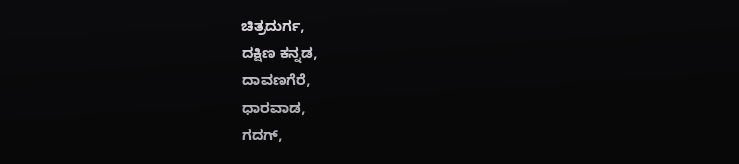ಚಿತ್ರದುರ್ಗ,
ದಕ್ಷಿಣ ಕನ್ನಡ,
ದಾವಣಗೆರೆ,
ಧಾರವಾಡ,
ಗದಗ್,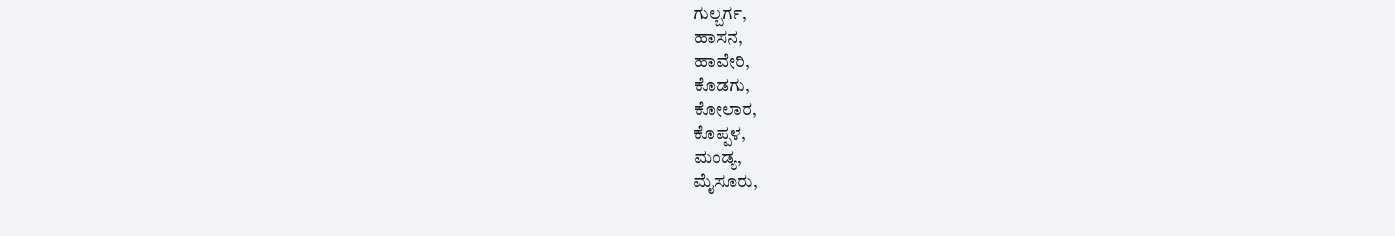ಗುಲ್ಬರ್ಗ,
ಹಾಸನ,
ಹಾವೇರಿ,
ಕೊಡಗು,
ಕೋಲಾರ,
ಕೊಪ್ಪಳ,
ಮಂಡ್ಯ,
ಮೈಸೂರು,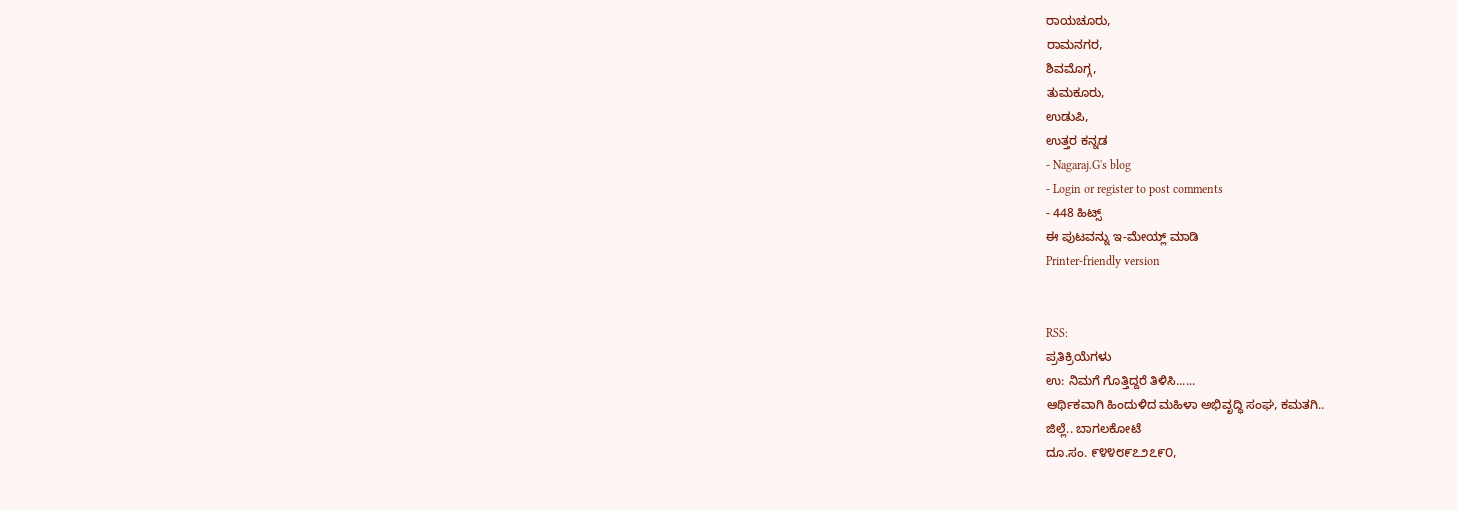ರಾಯಚೂರು,
ರಾಮನಗರ,
ಶಿವಮೊಗ್ಗ,
ತುಮಕೂರು,
ಉಡುಪಿ,
ಉತ್ತರ ಕನ್ನಡ
- Nagaraj.G's blog
- Login or register to post comments
- 448 ಹಿಟ್ಸ್
ಈ ಪುಟವನ್ನು ಇ-ಮೇಯ್ಲ್ ಮಾಡಿ
Printer-friendly version


RSS:
ಪ್ರತಿಕ್ರಿಯೆಗಳು
ಉ: ನಿಮಗೆ ಗೊತ್ತಿದ್ದರೆ ತಿಳಿಸಿ......
ಆರ್ಥಿಕವಾಗಿ ಹಿಂದುಳಿದ ಮಹಿಳಾ ಅಭಿವೃದ್ಧಿ ಸಂಘ, ಕಮತಗಿ..
ಜಿಲ್ಲೆ.. ಬಾಗಲಕೋಟೆ
ದೂ.ಸಂ. ೯೪೪೮೯೭೨೭೯೦,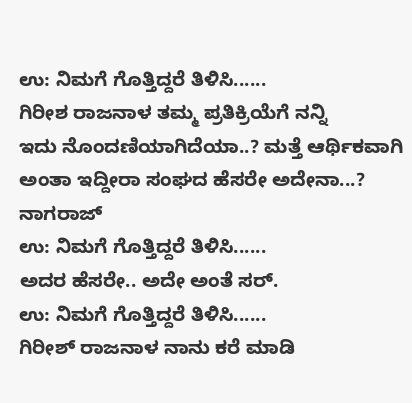ಉ: ನಿಮಗೆ ಗೊತ್ತಿದ್ದರೆ ತಿಳಿಸಿ......
ಗಿರೀಶ ರಾಜನಾಳ ತಮ್ಮ ಪ್ರತಿಕ್ರಿಯೆಗೆ ನನ್ನಿ
ಇದು ನೊಂದಣಿಯಾಗಿದೆಯಾ..? ಮತ್ತೆ ಆರ್ಥಿಕವಾಗಿ ಅಂತಾ ಇದ್ದೀರಾ ಸಂಘದ ಹೆಸರೇ ಅದೇನಾ...?
ನಾಗರಾಜ್
ಉ: ನಿಮಗೆ ಗೊತ್ತಿದ್ದರೆ ತಿಳಿಸಿ......
ಅದರ ಹೆಸರೇ.. ಅದೇ ಅಂತೆ ಸರ್.
ಉ: ನಿಮಗೆ ಗೊತ್ತಿದ್ದರೆ ತಿಳಿಸಿ......
ಗಿರೀಶ್ ರಾಜನಾಳ ನಾನು ಕರೆ ಮಾಡಿ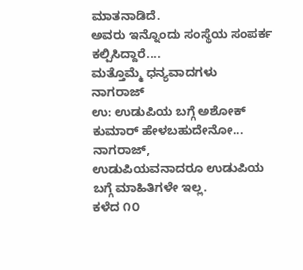ಮಾತನಾಡಿದೆ.
ಅವರು ಇನ್ನೊಂದು ಸಂಸ್ಥೆಯ ಸಂಪರ್ಕ ಕಲ್ಪಿಸಿದ್ದಾರೆ....
ಮತ್ತೊಮ್ಮೆ ಧನ್ಯವಾದಗಳು
ನಾಗರಾಜ್
ಉ: ಉಡುಪಿಯ ಬಗ್ಗೆ ಅಶೋಕ್ ಕುಮಾರ್ ಹೇಳಬಹುದೇನೋ...
ನಾಗರಾಜ್,
ಉಡುಪಿಯವನಾದರೂ ಉಡುಪಿಯ ಬಗ್ಗೆ ಮಾಹಿತಿಗಳೇ ಇಲ್ಲ.
ಕಳೆದ ೧೦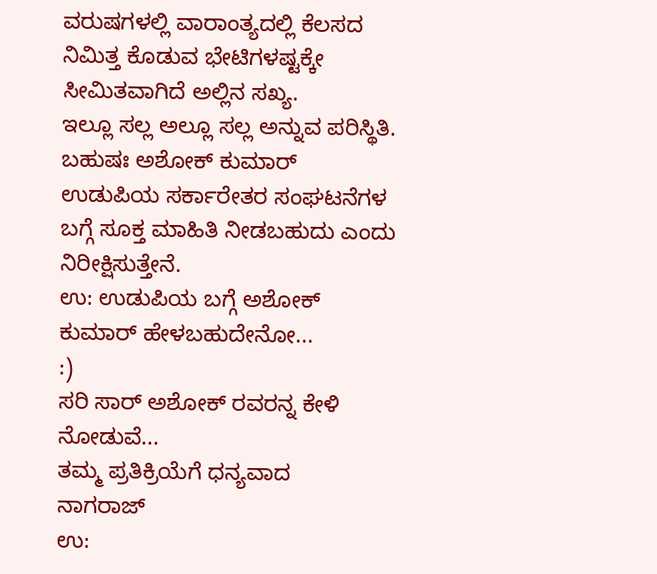ವರುಷಗಳಲ್ಲಿ ವಾರಾಂತ್ಯದಲ್ಲಿ ಕೆಲಸದ ನಿಮಿತ್ತ ಕೊಡುವ ಭೇಟಿಗಳಷ್ಟಕ್ಕೇ ಸೀಮಿತವಾಗಿದೆ ಅಲ್ಲಿನ ಸಖ್ಯ.
ಇಲ್ಲೂ ಸಲ್ಲ ಅಲ್ಲೂ ಸಲ್ಲ ಅನ್ನುವ ಪರಿಸ್ಥಿತಿ.
ಬಹುಷಃ ಅಶೋಕ್ ಕುಮಾರ್ ಉಡುಪಿಯ ಸರ್ಕಾರೇತರ ಸಂಘಟನೆಗಳ ಬಗ್ಗೆ ಸೂಕ್ತ ಮಾಹಿತಿ ನೀಡಬಹುದು ಎಂದು ನಿರೀಕ್ಷಿಸುತ್ತೇನೆ.
ಉ: ಉಡುಪಿಯ ಬಗ್ಗೆ ಅಶೋಕ್ ಕುಮಾರ್ ಹೇಳಬಹುದೇನೋ...
:)
ಸರಿ ಸಾರ್ ಅಶೋಕ್ ರವರನ್ನ ಕೇಳಿ ನೋಡುವೆ...
ತಮ್ಮ ಪ್ರತಿಕ್ರಿಯೆಗೆ ಧನ್ಯವಾದ
ನಾಗರಾಜ್
ಉ: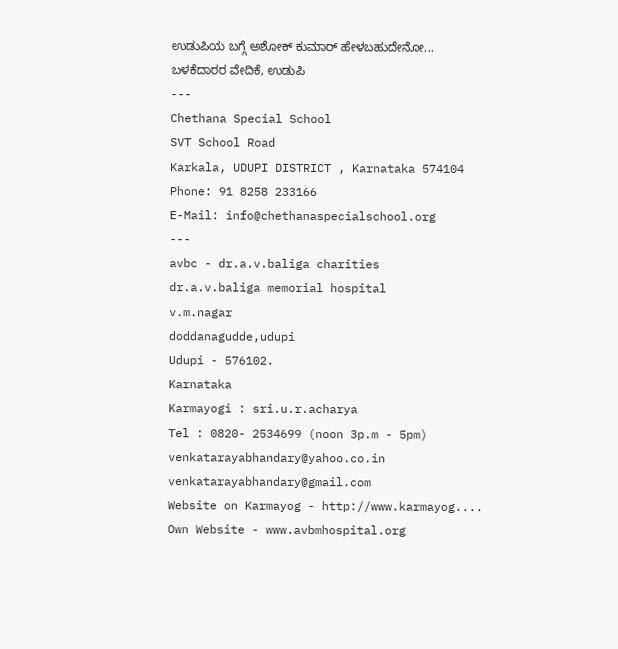ಉಡುಪಿಯ ಬಗ್ಗೆ ಅಶೋಕ್ ಕುಮಾರ್ ಹೇಳಬಹುದೇನೋ...
ಬಳಕೆದಾರರ ವೇದಿಕೆ, ಉಡುಪಿ
---
Chethana Special School
SVT School Road
Karkala, UDUPI DISTRICT , Karnataka 574104
Phone: 91 8258 233166
E-Mail: info@chethanaspecialschool.org
---
avbc - dr.a.v.baliga charities
dr.a.v.baliga memorial hospital
v.m.nagar
doddanagudde,udupi
Udupi - 576102.
Karnataka
Karmayogi : sri.u.r.acharya
Tel : 0820- 2534699 (noon 3p.m - 5pm)
venkatarayabhandary@yahoo.co.in
venkatarayabhandary@gmail.com
Website on Karmayog - http://www.karmayog....
Own Website - www.avbmhospital.org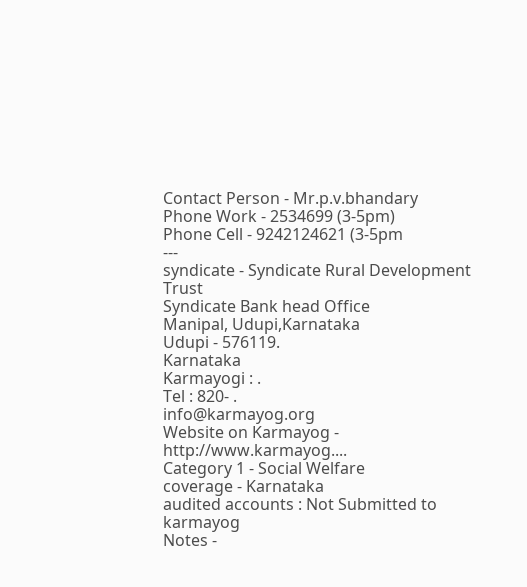Contact Person - Mr.p.v.bhandary
Phone Work - 2534699 (3-5pm)
Phone Cell - 9242124621 (3-5pm
---
syndicate - Syndicate Rural Development Trust
Syndicate Bank head Office
Manipal, Udupi,Karnataka
Udupi - 576119.
Karnataka
Karmayogi : .
Tel : 820- .
info@karmayog.org
Website on Karmayog - http://www.karmayog....
Category 1 - Social Welfare
coverage - Karnataka
audited accounts : Not Submitted to karmayog
Notes -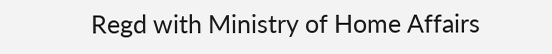Regd with Ministry of Home Affairs